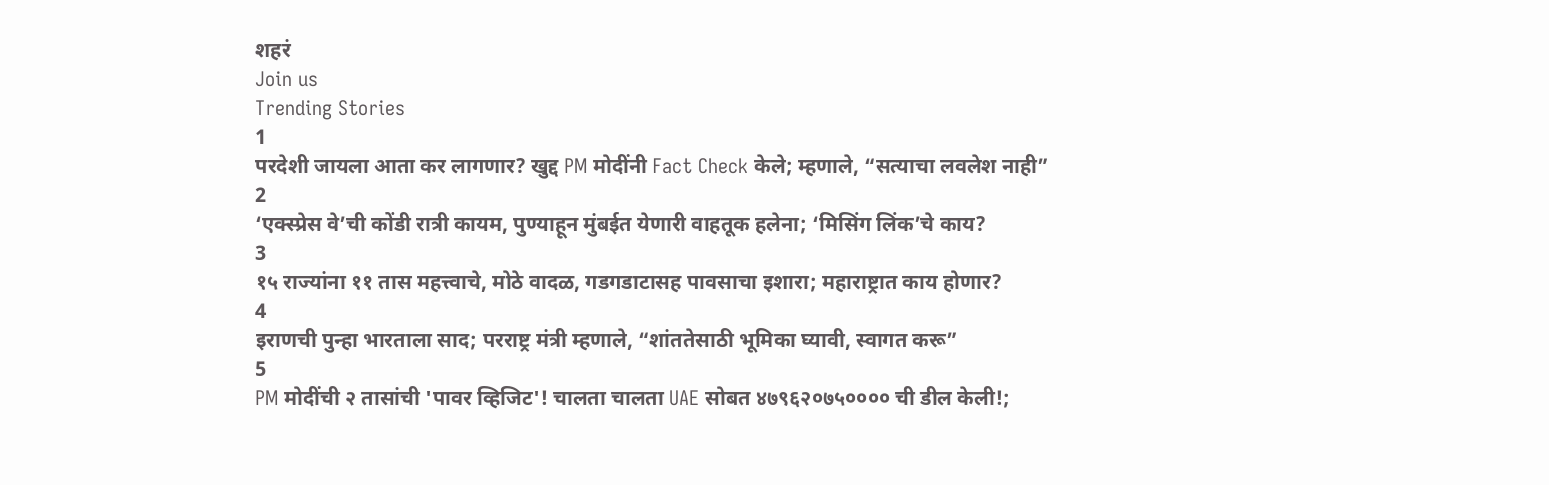शहरं
Join us
Trending Stories
1
परदेशी जायला आता कर लागणार? खुद्द PM मोदींनी Fact Check केले; म्हणाले, “सत्याचा लवलेश नाही”
2
‘एक्स्प्रेस वे’ची कोंडी रात्री कायम, पुण्याहून मुंबईत येणारी वाहतूक हलेना; ‘मिसिंग लिंक’चे काय?
3
१५ राज्यांना ११ तास महत्त्वाचे, मोठे वादळ, गडगडाटासह पावसाचा इशारा; महाराष्ट्रात काय होणार?
4
इराणची पुन्हा भारताला साद; परराष्ट्र मंत्री म्हणाले, “शांततेसाठी भूमिका घ्यावी, स्वागत करू”
5
PM मोदींची २ तासांची 'पावर व्हिजिट'! चालता चालता UAE सोबत ४७९६२०७५०००० ची डील केली!;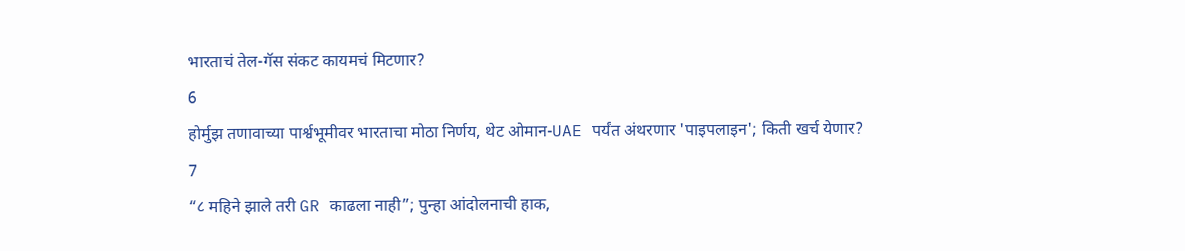भारताचं तेल-गॅस संकट कायमचं मिटणार?
6
होर्मुझ तणावाच्या पार्श्वभूमीवर भारताचा मोठा निर्णय, थेट ओमान-UAE पर्यंत अंथरणार 'पाइपलाइन'; किती खर्च येणार?
7
“८ महिने झाले तरी GR काढला नाही”; पुन्हा आंदोलनाची हाक,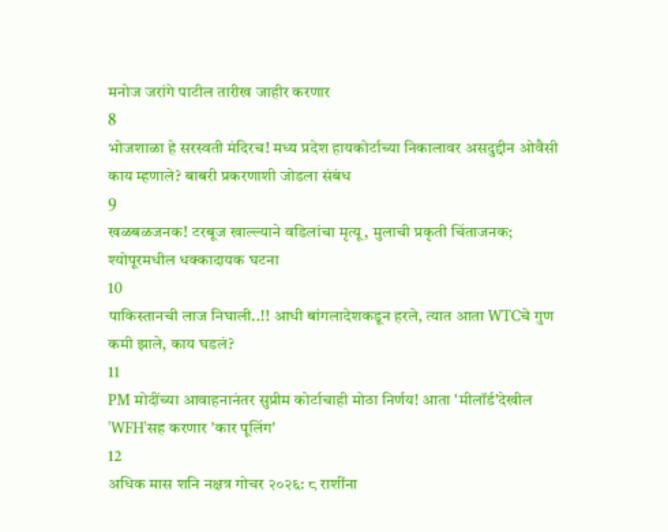मनोज जरांगे पाटील तारीख जाहीर करणार
8
भोजशाळा हे सरस्वती मंदिरच! मध्य प्रदेश हायकोर्टाच्या निकालावर असदुद्दीन ओवैसी काय म्हणाले? बाबरी प्रकरणाशी जोडला संबंध
9
खळबळजनक! टरबूज खाल्ल्याने वडिलांचा मृत्यू, मुलाची प्रकृती चिंताजनक; श्योपूरमधील धक्कादायक घटना
10
पाकिस्तानची लाज निघाली..!! आधी बांगलादेशकडून हरले, त्यात आता WTCचे गुण कमी झाले, काय घडलं?
11
PM मोदींच्या आवाहनानंतर सुप्रीम कोर्टाचाही मोठा निर्णय! आता 'मीलॉर्ड'देखील 'WFH'सह करणार 'कार पूलिंग'
12
अधिक मास शनि नक्षत्र गोचर २०२६: ८ राशींना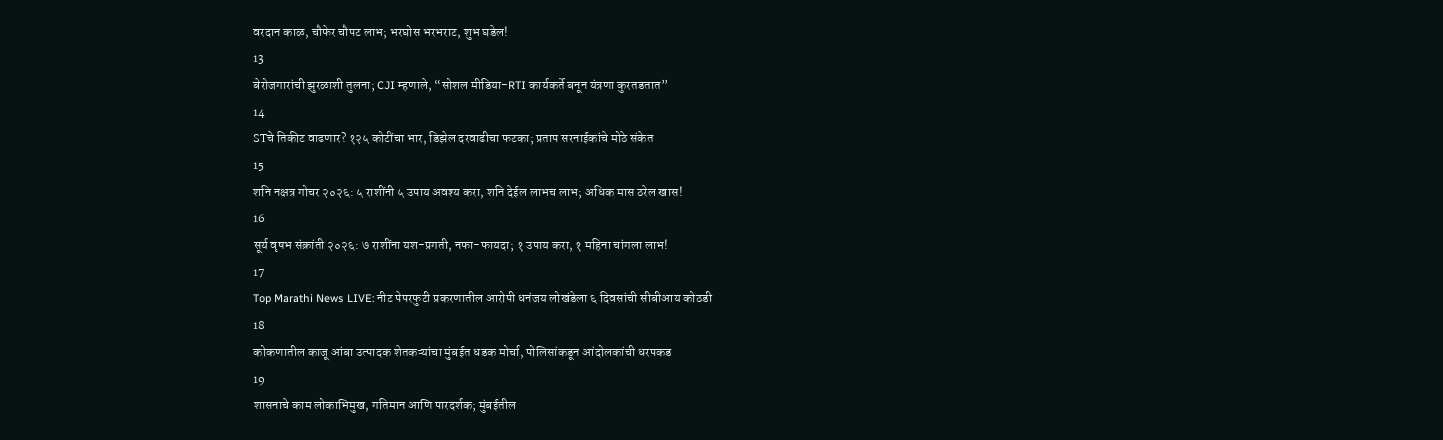वरदान काळ, चौफेर चौपट लाभ; भरघोस भरभराट, शुभ घडेल!
13
बेरोजगारांची झुरळाशी तुलना; CJI म्हणाले, “सोशल मीडिया-RTI कार्यकर्ते बनून यंत्रणा कुरतडतात”
14
STचे तिकीट वाढणार? १२५ कोटींचा भार, डिझेल दरवाढीचा फटका; प्रताप सरनाईकांचे मोठे संकेत
15
शनि नक्षत्र गोचर २०२६: ५ राशींनी ५ उपाय अवश्य करा, शनि देईल लाभच लाभ; अधिक मास ठरेल खास!
16
सूर्य वृषभ संक्रांती २०२६: ७ राशींना यश-प्रगती, नफा-फायदा; १ उपाय करा, १ महिना चांगला लाभ!
17
Top Marathi News LIVE: नीट पेपरफुटी प्रकरणातील आरोपी धनंजय लोखंडेला ६ दिवसांची सीबीआय कोठडी
18
कोकणातील काजू आंबा उत्पादक शेतकऱ्यांचा मुंबईत धडक मोर्चा, पोलिसांकडून आंदोलकांची धरपकड
19
शासनाचे काम लोकाभिमुख, गतिमान आणि पारदर्शक; मुंबईतील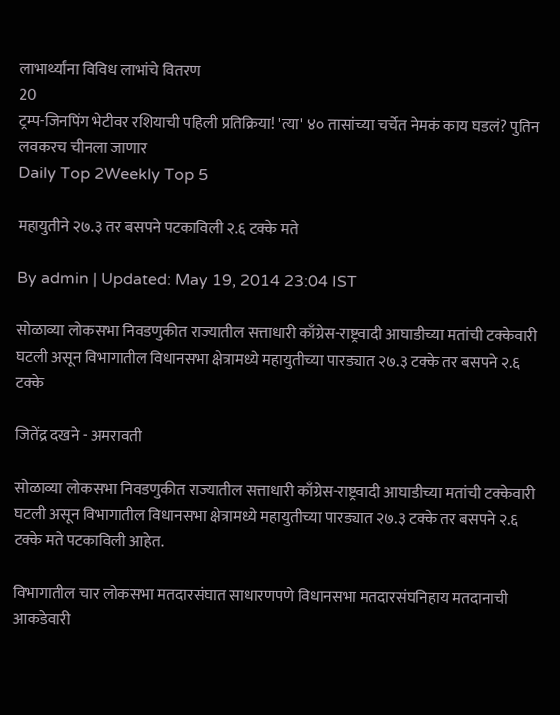लाभार्थ्यांना विविध लाभांचे वितरण
20
ट्रम्प-जिनपिंग भेटीवर रशियाची पहिली प्रतिक्रिया! 'त्या' ४० तासांच्या चर्चेत नेमकं काय घडलं? पुतिन लवकरच चीनला जाणार
Daily Top 2Weekly Top 5

महायुतीने २७.३ तर बसपने पटकाविली २.६ टक्के मते

By admin | Updated: May 19, 2014 23:04 IST

सोळाव्या लोकसभा निवडणुकीत राज्यातील सत्ताधारी काँग्रेस-राष्ट्रवादी आघाडीच्या मतांची टक्केवारी घटली असून विभागातील विधानसभा क्षेत्रामध्ये महायुतीच्या पारड्यात २७.३ टक्के तर बसपने २.६ टक्के

जितेंद्र दखने - अमरावती

सोळाव्या लोकसभा निवडणुकीत राज्यातील सत्ताधारी काँग्रेस-राष्ट्रवादी आघाडीच्या मतांची टक्केवारी घटली असून विभागातील विधानसभा क्षेत्रामध्ये महायुतीच्या पारड्यात २७.३ टक्के तर बसपने २.६ टक्के मते पटकाविली आहेत.

विभागातील चार लोकसभा मतदारसंघात साधारणपणे विधानसभा मतदारसंघनिहाय मतदानाची आकडेवारी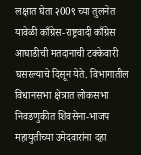लक्षात घेता २00९ च्या तुलनेत यावेळी काँग्रेस-राष्ट्रवादी काँग्रेस आघाडीची मतदानाची टक्केवारी घसरल्याचे दिसून येते. विभागातील विधानसभा क्षेत्रात लोकसभा निवडणुकीत शिवसेना-भाजप महायुतीच्या उमेदवारांना दहा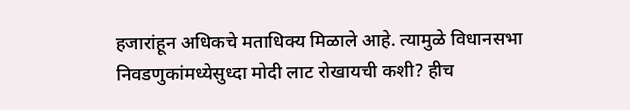हजारांहून अधिकचे मताधिक्य मिळाले आहे. त्यामुळे विधानसभा निवडणुकांमध्येसुध्दा मोदी लाट रोखायची कशी? हीच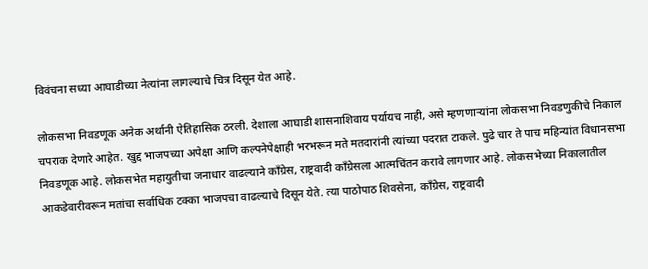विवंचना सध्या आघाडीच्या नेत्यांना लागल्याचे चित्र दिसून येत आहे.

लोकसभा निवडणूक अनेक अर्थानी ऐतिहासिक ठरली. देशाला आघाडी शासनाशिवाय पर्यायच नाही, असे म्हणणार्‍यांना लोकसभा निवडणुकीचे निकाल चपराक देणारे आहेत. खुद्द भाजपच्या अपेक्षा आणि कल्पनेपेक्षाही भरभरून मते मतदारांनी त्यांच्या पदरात टाकले. पुढे चार ते पाच महिन्यांत विधानसभा निवडणूक आहे. लोकसभेत महायुतीचा जनाधार वाढल्याने काँग्रेस, राष्ट्रवादी काँग्रेसला आत्मचिंतन करावे लागणार आहे. लोकसभेच्या निकालातील आकडेवारीवरून मतांचा सर्वाधिक टक्का भाजपचा वाढल्याचे दिसून येते. त्या पाठोपाठ शिवसेना, काँग्रेस, राष्ट्रवादी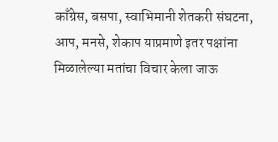काँग्रेस, बसपा, स्वाभिमानी शेतकरी संघटना, आप, मनसे, शेकाप याप्रमाणे इतर पक्षांना मिळालेल्या मतांचा विचार केला जाऊ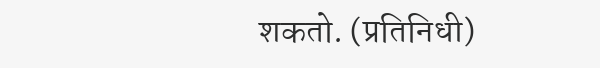शकतो. (प्रतिनिधी)